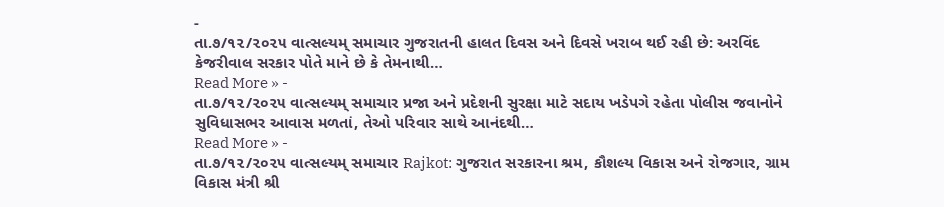-
તા.૭/૧૨/૨૦૨૫ વાત્સલ્યમ્ સમાચાર ગુજરાતની હાલત દિવસ અને દિવસે ખરાબ થઈ રહી છે: અરવિંદ કેજરીવાલ સરકાર પોતે માને છે કે તેમનાથી…
Read More » -
તા.૭/૧૨/૨૦૨૫ વાત્સલ્યમ્ સમાચાર પ્રજા અને પ્રદેશની સુરક્ષા માટે સદાય ખડેપગે રહેતા પોલીસ જવાનોને સુવિધાસભર આવાસ મળતાં, તેઓ પરિવાર સાથે આનંદથી…
Read More » -
તા.૭/૧૨/૨૦૨૫ વાત્સલ્યમ્ સમાચાર Rajkot: ગુજરાત સરકારના શ્રમ, કૌશલ્ય વિકાસ અને રોજગાર, ગ્રામ વિકાસ મંત્રી શ્રી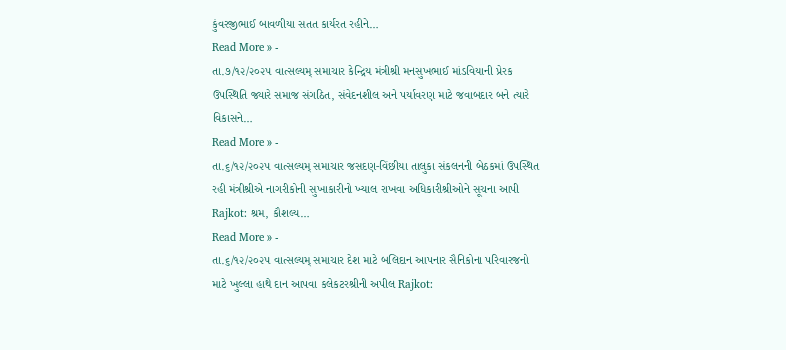કુંવરજીભાઈ બાવળીયા સતત કાર્યરત રહીને…
Read More » -
તા.૭/૧૨/૨૦૨૫ વાત્સલ્યમ્ સમાચાર કેન્દ્રિય મંત્રીશ્રી મનસુખભાઈ માંડવિયાની પ્રેરક ઉપસ્થિતિ જ્યારે સમાજ સંગઠિત, સંવેદનશીલ અને પર્યાવરણ માટે જવાબદાર બને ત્યારે વિકાસને…
Read More » -
તા.૬/૧૨/૨૦૨૫ વાત્સલ્યમ્ સમાચાર જસદણ-વિંછીયા તાલુકા સંકલનની બેઠકમાં ઉપસ્થિત રહી મંત્રીશ્રીએ નાગરીકોની સુખાકારીનો ખ્યાલ રાખવા અધિકારીશ્રીઓને સૂચના આપી Rajkot: શ્રમ, કૌશલ્ય…
Read More » -
તા.૬/૧૨/૨૦૨૫ વાત્સલ્યમ્ સમાચાર દેશ માટે બલિદાન આપનાર સૈનિકોના પરિવારજનો માટે ખુલ્લા હાથે દાન આપવા કલેકટરશ્રીની અપીલ Rajkot: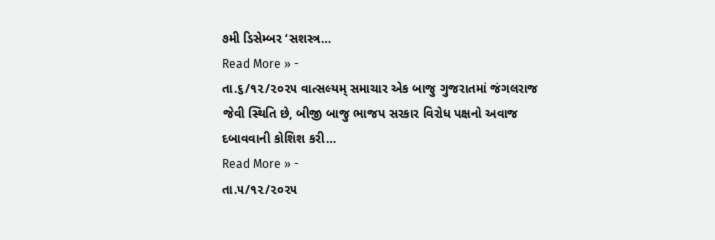૭મી ડિસેમ્બર ‘સશસ્ત્ર…
Read More » -
તા.૬/૧૨/૨૦૨૫ વાત્સલ્યમ્ સમાચાર એક બાજુ ગુજરાતમાં જંગલરાજ જેવી સ્થિતિ છે, બીજી બાજુ ભાજપ સરકાર વિરોધ પક્ષનો અવાજ દબાવવાની કોશિશ કરી…
Read More » -
તા.૫/૧૨/૨૦૨૫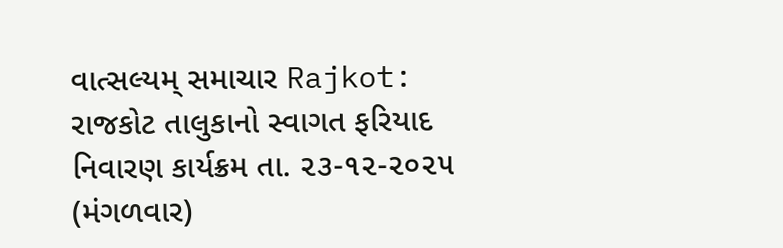વાત્સલ્યમ્ સમાચાર Rajkot: રાજકોટ તાલુકાનો સ્વાગત ફરિયાદ નિવારણ કાર્યક્રમ તા. ૨૩-૧૨-૨૦૨૫ (મંગળવાર)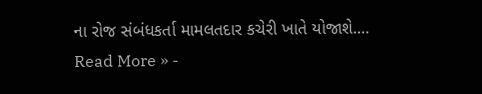ના રોજ સંબંધકર્તા મામલતદાર કચેરી ખાતે યોજાશે.…
Read More » -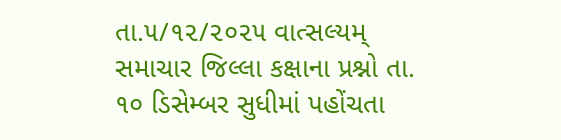તા.૫/૧૨/૨૦૨૫ વાત્સલ્યમ્ સમાચાર જિલ્લા કક્ષાના પ્રશ્નો તા. ૧૦ ડિસેમ્બર સુધીમાં પહોંચતા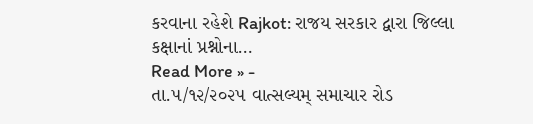કરવાના રહેશે Rajkot: રાજય સરકાર દ્વારા જિલ્લા કક્ષાનાં પ્રશ્નોના…
Read More » -
તા.૫/૧૨/૨૦૨૫ વાત્સલ્યમ્ સમાચાર રોડ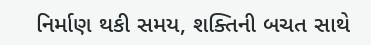નિર્માણ થકી સમય, શક્તિની બચત સાથે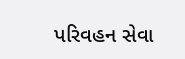પરિવહન સેવા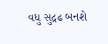વધુ સુદ્રઢ બનશે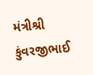મંત્રીશ્રી કુંવરજીભાઈ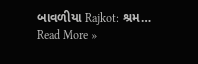બાવળીયા Rajkot: શ્રમ…
Read More »